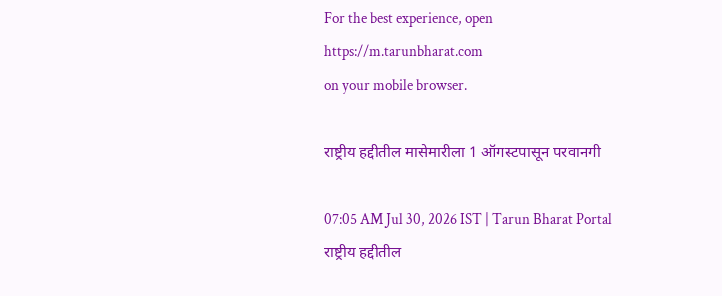For the best experience, open
https://m.tarunbharat.com
on your mobile browser.

राष्ट्रीय हद्दीतील मासेमारीला 1 ऑगस्टपासून परवानगी

07:05 AM Jul 30, 2026 IST | Tarun Bharat Portal
राष्ट्रीय हद्दीतील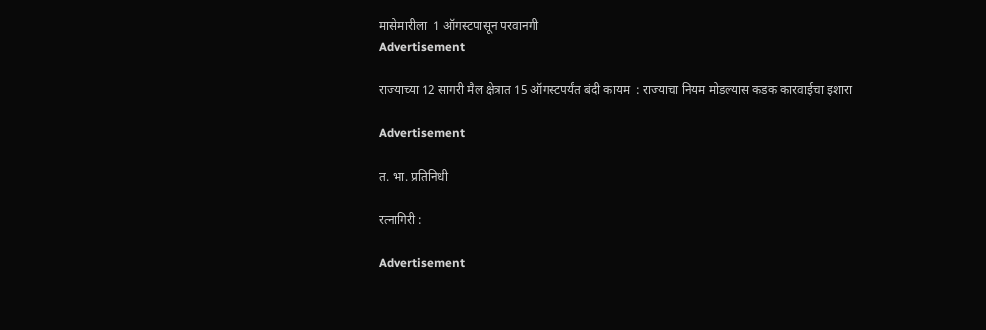मासेमारीला  1 ऑगस्टपासून परवानगी
Advertisement

राज्याच्या 12 सागरी मैल क्षेत्रात 15 ऑगस्टपर्यंत बंदी कायम  : राज्याचा नियम मोडल्यास कडक कारवाईचा इशारा

Advertisement

त. भा. प्रतिनिधी

रत्नागिरी :

Advertisement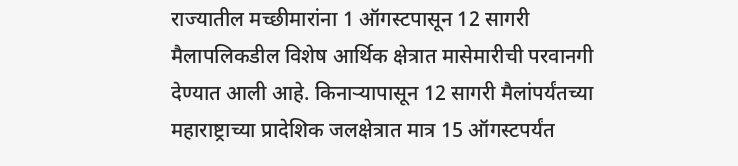राज्यातील मच्छीमारांना 1 ऑगस्टपासून 12 सागरी मैलापलिकडील विशेष आर्थिक क्षेत्रात मासेमारीची परवानगी देण्यात आली आहे. किनाऱ्यापासून 12 सागरी मैलांपर्यंतच्या महाराष्ट्राच्या प्रादेशिक जलक्षेत्रात मात्र 15 ऑगस्टपर्यंत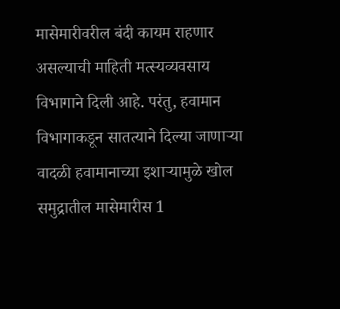मासेमारीवरील बंदी कायम राहणार असल्याची माहिती मत्स्यव्यवसाय विभागाने दिली आहे. परंतु, हवामान विभागाकडून सातत्याने दिल्या जाणाऱ्या वादळी हवामानाच्या इशाऱ्यामुळे खोल समुद्रातील मासेमारीस 1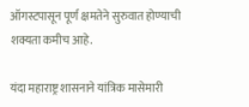ऑगस्टपासून पूर्ण क्षमतेने सुरुवात होण्याची शक्यता कमीच आहे.

यंदा महाराष्ट्र शासनाने यांत्रिक मासेमारी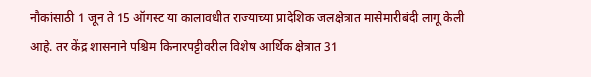नौकांसाठी 1 जून ते 15 ऑगस्ट या कालावधीत राज्याच्या प्रादेशिक जलक्षेत्रात मासेमारीबंदी लागू केली आहे. तर केंद्र शासनाने पश्चिम किनारपट्टीवरील विशेष आर्थिक क्षेत्रात 31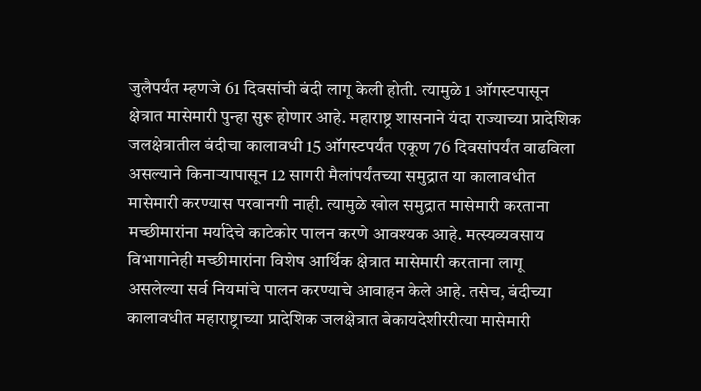जुलैपर्यंत म्हणजे 61 दिवसांची बंदी लागू केली होती. त्यामुळे 1 ऑगस्टपासून क्षेत्रात मासेमारी पुन्हा सुरू होणार आहे. महाराष्ट्र शासनाने यंदा राज्याच्या प्रादेशिक जलक्षेत्रातील बंदीचा कालावधी 15 ऑगस्टपर्यंत एकूण 76 दिवसांपर्यंत वाढविला असल्याने किनाऱ्यापासून 12 सागरी मैलांपर्यंतच्या समुद्रात या कालावधीत मासेमारी करण्यास परवानगी नाही. त्यामुळे खोल समुद्रात मासेमारी करताना मच्छीमारांना मर्यादेचे काटेकोर पालन करणे आवश्यक आहे. मत्स्यव्यवसाय विभागानेही मच्छीमारांना विशेष आर्थिक क्षेत्रात मासेमारी करताना लागू असलेल्या सर्व नियमांचे पालन करण्याचे आवाहन केले आहे. तसेच, बंदीच्या कालावधीत महाराष्ट्राच्या प्रादेशिक जलक्षेत्रात बेकायदेशीररीत्या मासेमारी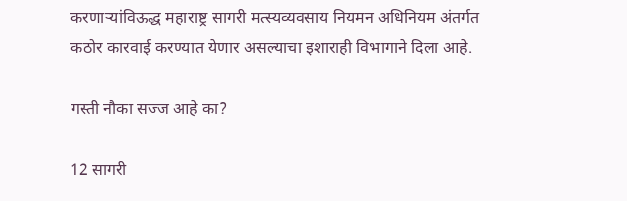करणाऱ्यांविऊद्ध महाराष्ट्र सागरी मत्स्यव्यवसाय नियमन अधिनियम अंतर्गत कठोर कारवाई करण्यात येणार असल्याचा इशाराही विभागाने दिला आहे.

गस्ती नौका सज्ज आहे का?

12 सागरी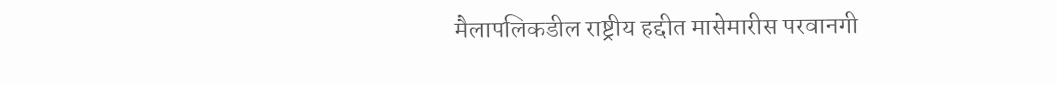मैलापलिकडील राष्ट्रीय हद्दीत मासेमारीस परवानगी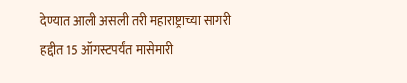देण्यात आली असली तरी महाराष्ट्राच्या सागरी हद्दीत 15 ऑगस्टपर्यंत मासेमारी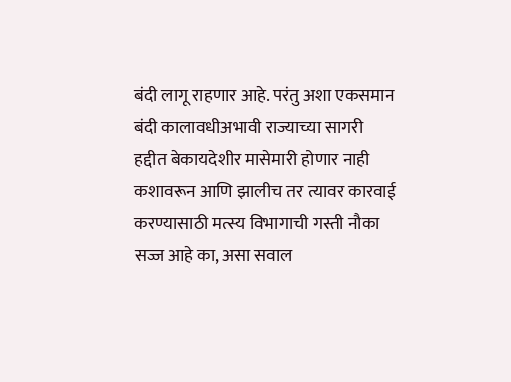बंदी लागू राहणार आहे. परंतु अशा एकसमान बंदी कालावधीअभावी राज्याच्या सागरी हद्दीत बेकायदेशीर मासेमारी होणार नाही कशावरून आणि झालीच तर त्यावर कारवाई करण्यासाठी मत्स्य विभागाची गस्ती नौका सज्ज आहे का, असा सवाल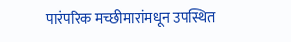पारंपरिक मच्छीमारांमधून उपस्थित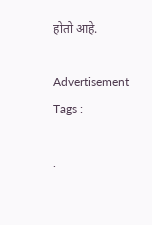होतो आहे.

Advertisement
Tags :

.